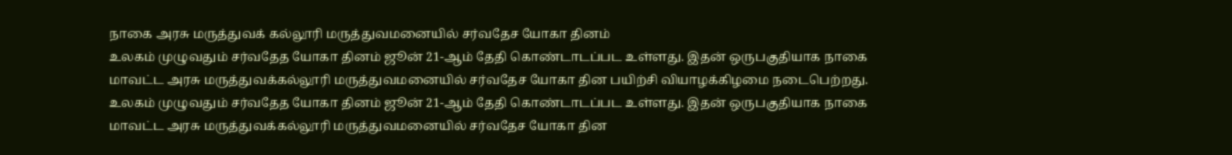நாகை அரசு மருத்துவக் கல்லூரி மருத்துவமனையில் சர்வதேச யோகா தினம்
உலகம் முழுவதும் சர்வதேத யோகா தினம் ஜூன் 21-ஆம் தேதி கொண்டாடப்பட உள்ளது. இதன் ஒருபகுதியாக நாகை மாவட்ட அரசு மருத்துவக்கல்லூரி மருத்துவமனையில் சர்வதேச யோகா தின பயிற்சி வியாழக்கிழமை நடைபெற்றது.
உலகம் முழுவதும் சர்வதேத யோகா தினம் ஜூன் 21-ஆம் தேதி கொண்டாடப்பட உள்ளது. இதன் ஒருபகுதியாக நாகை மாவட்ட அரசு மருத்துவக்கல்லூரி மருத்துவமனையில் சர்வதேச யோகா தின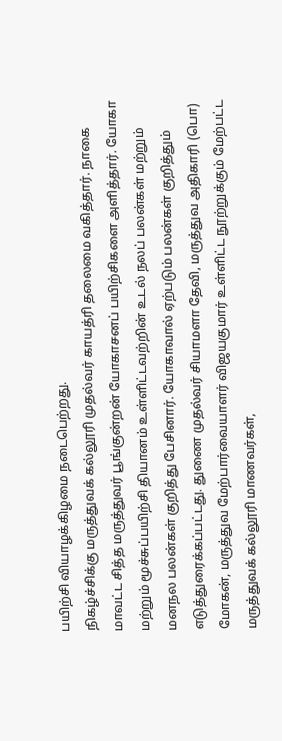பயிற்சி வியாழக்கிழமை நடைபெற்றது.
நிகழ்ச்சிக்கு மருத்துவக் கல்லூரி முதல்வர் காயத்ரி தலைமை வகித்தார். நாகை மாவட்ட சித்த மருத்துவர் பூங்குன்றன் யோகாசனப் பயிற்சிகளை அளித்தார். யோகா மற்றும் மூச்சுப்பயிற்சி தியானம் உள்ளிட்டவற்றின் உடல் நலப் பலன்கள் மற்றும் மனநல பலன்கள் குறித்து பேசினார். யோகாவால் ஏற்படும் பலன்கள் குறித்தும் எடுத்துரைக்கப்பட்டது. துணை முதல்வர் சியாமளா தேவி, மருத்துவ அதிகாரி (பொ) மோகன், மருத்துவ மேற்பார்வையாளர் விஜயகுமார் உள்ளிட்ட நூற்றுக்கும் மேற்பட்ட மருத்துவக் கல்லூரி மாணவர்கள்,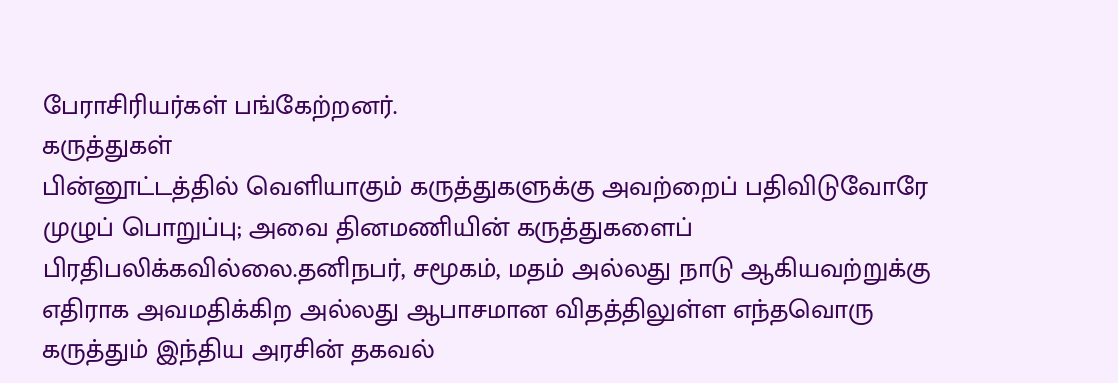பேராசிரியர்கள் பங்கேற்றனர்.
கருத்துகள்
பின்னூட்டத்தில் வெளியாகும் கருத்துகளுக்கு அவற்றைப் பதிவிடுவோரே முழுப் பொறுப்பு; அவை தினமணியின் கருத்துகளைப் பிரதிபலிக்கவில்லை.தனிநபர், சமூகம், மதம் அல்லது நாடு ஆகியவற்றுக்கு எதிராக அவமதிக்கிற அல்லது ஆபாசமான விதத்திலுள்ள எந்தவொரு கருத்தும் இந்திய அரசின் தகவல்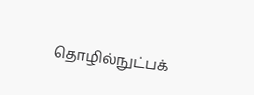தொழில்நுட்பக்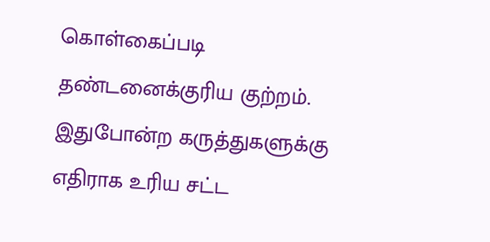கொள்கைப்படி தண்டனைக்குரிய குற்றம். இதுபோன்ற கருத்துகளுக்கு எதிராக உரிய சட்ட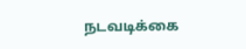நடவடிக்கை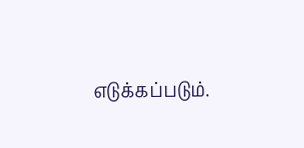எடுக்கப்படும்.